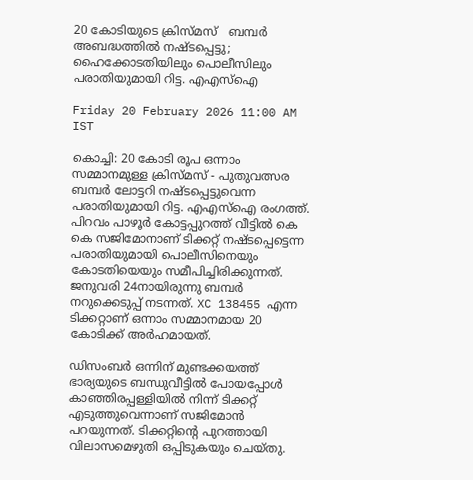20 കോടിയുടെ ക്രിസ്‌മസ്   ബമ്പർ അബദ്ധത്തിൽ നഷ്ടപ്പെട്ടു; ഹൈക്കോടതിയിലും പൊലീസിലും പരാതിയുമായി റിട്ട. എഎസ്‌ഐ

Friday 20 February 2026 11:00 AM IST

കൊച്ചി: 20 കോടി രൂപ ഒന്നാം സമ്മാനമുള്ള ക്രിസ്‌മസ് - പുതുവത്സര ബമ്പർ ലോട്ടറി നഷ്ടപ്പെട്ടുവെന്ന പരാതിയുമായി റിട്ട. എഎസ്‌ഐ രംഗത്ത്. പിറവം പാഴൂർ കോട്ടപ്പുറത്ത് വീട്ടിൽ കെ കെ സജിമോനാണ് ടിക്കറ്റ് നഷ്ടപ്പെട്ടെന്ന പരാതിയുമായി പൊലീസിനെയും കോടതിയെയും സമീപിച്ചിരിക്കുന്നത്. ജനുവരി 24നായിരുന്നു ബമ്പർ നറുക്കെടുപ്പ് നടന്നത്. XC 138455 എന്ന ടിക്കറ്റാണ് ഒന്നാം സമ്മാനമായ 20 കോടിക്ക് അർഹമായത്.

ഡിസംബർ ഒന്നിന് മുണ്ടക്കയത്ത് ഭാര്യയുടെ ബന്ധുവീട്ടിൽ പോയപ്പോൾ കാഞ്ഞിരപ്പള്ളിയിൽ നിന്ന് ടിക്കറ്റ് എടുത്തുവെന്നാണ് സജിമോൻ പറയുന്നത്. ടിക്കറ്റിന്റെ പുറത്തായി വിലാസമെഴുതി ഒപ്പിടുകയും ചെയ്തു.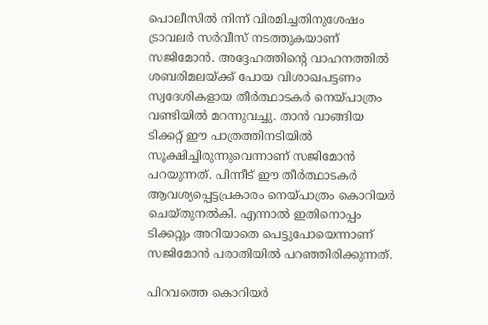പൊലീസിൽ നിന്ന് വിരമിച്ചതിനുശേഷം ട്രാവലർ സർവീസ് നടത്തുകയാണ് സജിമോൻ. അദ്ദേഹത്തിന്റെ വാഹനത്തിൽ ശബരിമലയ്ക്ക് പോയ വിശാഖപട്ടണം സ്വദേശികളായ തീർത്ഥാടകർ നെയ്‌പാത്രം വണ്ടിയിൽ മറന്നുവച്ചു. താൻ വാങ്ങിയ ടിക്കറ്റ് ഈ പാത്രത്തിനടിയിൽ സൂക്ഷിച്ചിരുന്നുവെന്നാണ് സജിമോൻ പറയുന്നത്. പിന്നീട് ഈ തീർത്ഥാടകർ ആവശ്യപ്പെട്ടപ്രകാരം നെയ്‌പാത്രം കൊറിയർ ചെയ്തുനൽകി. എന്നാൽ ഇതിനൊപ്പം ടിക്കറ്റും അറിയാതെ പെട്ടുപോയെന്നാണ് സജിമോൻ പരാതിയിൽ പറഞ്ഞിരിക്കുന്നത്.

പിറവത്തെ കൊറിയർ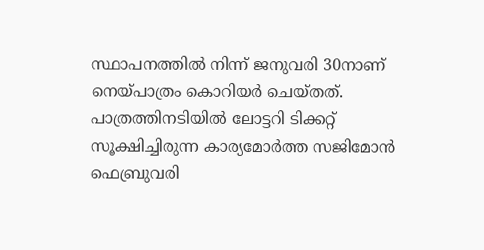സ്ഥാപനത്തിൽ നിന്ന് ജനുവരി 30നാണ് നെയ്‌പാത്രം കൊറിയർ ചെയ്തത്. പാത്രത്തിനടിയിൽ ലോട്ടറി ടിക്കറ്റ് സൂക്ഷിച്ചിരുന്ന കാര്യമോർത്ത സജിമോൻ ഫെബ്രുവരി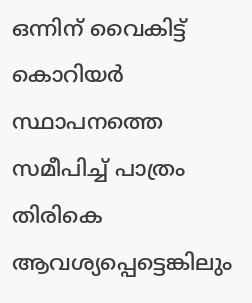ഒന്നിന് വൈകിട്ട് കൊറിയർ സ്ഥാപനത്തെ സമീപിച്ച് പാത്രം തിരികെ ആവശ്യപ്പെട്ടെങ്കിലും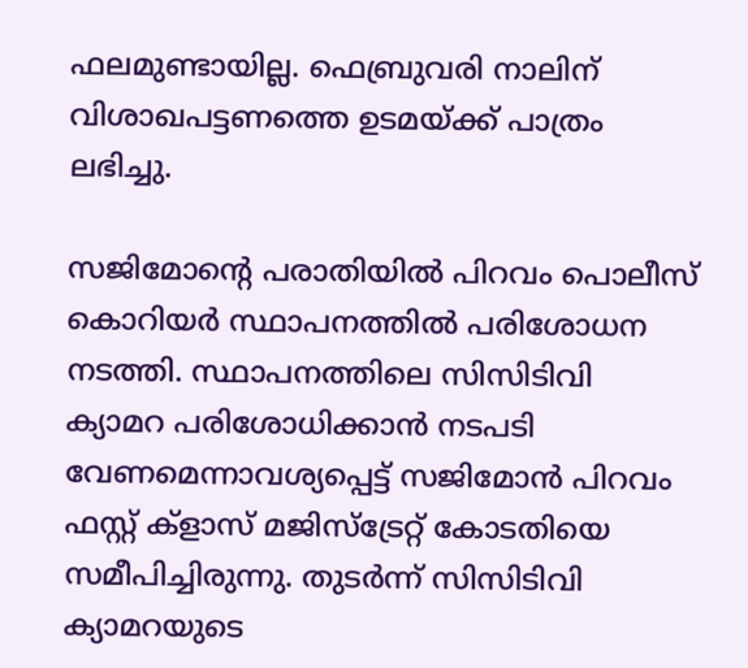ഫലമുണ്ടായില്ല. ഫെബ്രുവരി നാലിന് വിശാഖപട്ടണത്തെ ഉടമയ്ക്ക് പാത്രം ലഭിച്ചു.

സജിമോന്റെ പരാതിയിൽ പിറവം പൊലീസ് കൊറിയർ സ്ഥാപനത്തിൽ പരിശോധന നടത്തി. സ്ഥാപനത്തിലെ സിസിടിവി ക്യാമറ പരിശോധിക്കാൻ നടപടി വേണമെന്നാവശ്യപ്പെട്ട് സജിമോൻ പിറവം ഫസ്റ്റ് ക്ളാസ് മജിസ്‌ട്രേറ്റ് കോടതിയെ സമീപിച്ചിരുന്നു. തുടർന്ന് സിസിടിവി ക്യാമറയുടെ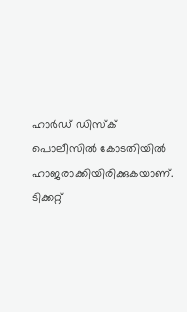ഹാർഡ് ഡിസ്‌‌ക് പൊലീസിൽ കോടതിയിൽ ഹാജരാക്കിയിരിക്കുകയാണ്. ടിക്കറ്റ്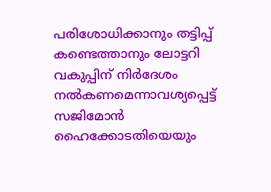പരിശോധിക്കാനും തട്ടിപ്പ് കണ്ടെത്താനും ലോട്ടറി വകുപ്പിന് നിർദേശം നൽകണമെന്നാവശ്യപ്പെട്ട് സജിമോൻ ഹൈക്കോടതിയെയും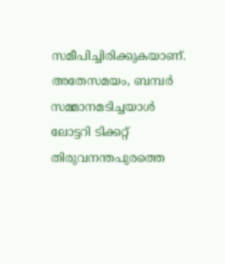സമീപിച്ചിരിക്കുകയാണ്. അതേസമയം, ബമ്പർ സമ്മാനമടിച്ചയാൾ ലോട്ടറി ടിക്കറ്റ് തിരുവനന്തപുരത്തെ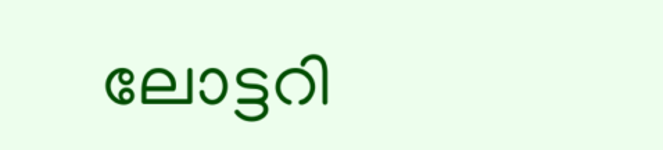ലോട്ടറി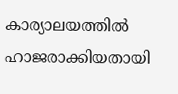കാര്യാലയത്തിൽ ഹാജരാക്കിയതായി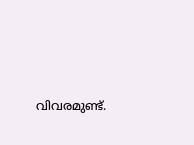വിവരമുണ്ട്.